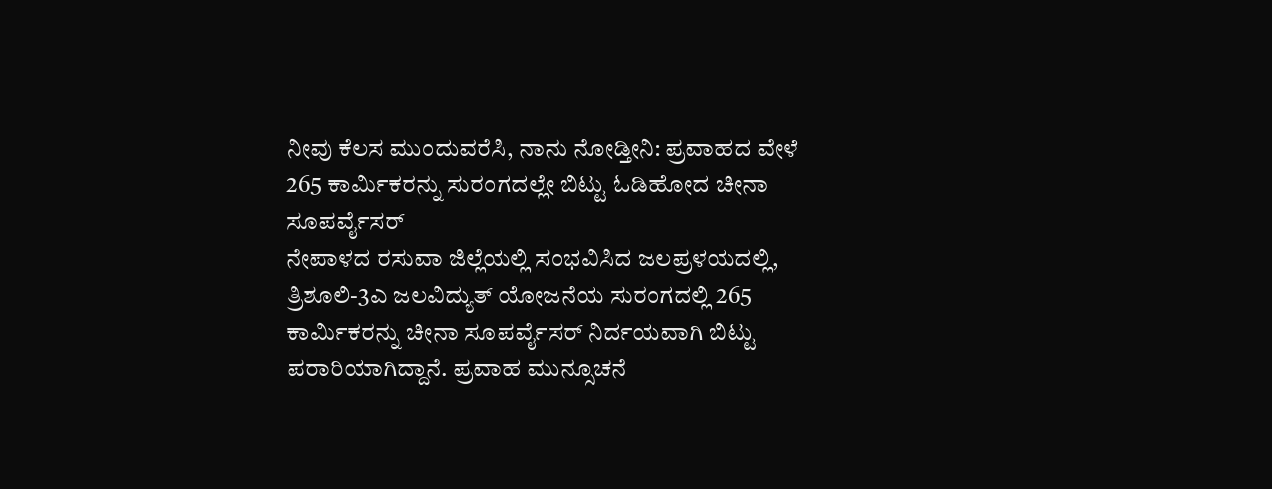ನೀವು ಕೆಲಸ ಮುಂದುವರೆಸಿ, ನಾನು ನೋಡ್ತೀನಿ: ಪ್ರವಾಹದ ವೇಳೆ 265 ಕಾರ್ಮಿಕರನ್ನು ಸುರಂಗದಲ್ಲೇ ಬಿಟ್ಟು ಓಡಿಹೋದ ಚೀನಾ ಸೂಪರ್ವೈಸರ್
ನೇಪಾಳದ ರಸುವಾ ಜಿಲ್ಲೆಯಲ್ಲಿ ಸಂಭವಿಸಿದ ಜಲಪ್ರಳಯದಲ್ಲಿ, ತ್ರಿಶೂಲಿ-3ಎ ಜಲವಿದ್ಯುತ್ ಯೋಜನೆಯ ಸುರಂಗದಲ್ಲಿ 265 ಕಾರ್ಮಿಕರನ್ನು ಚೀನಾ ಸೂಪರ್ವೈಸರ್ ನಿರ್ದಯವಾಗಿ ಬಿಟ್ಟು ಪರಾರಿಯಾಗಿದ್ದಾನೆ. ಪ್ರವಾಹ ಮುನ್ಸೂಚನೆ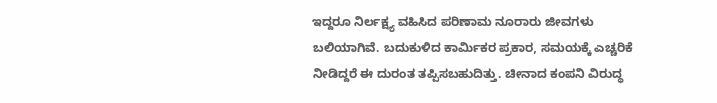ಇದ್ದರೂ ನಿರ್ಲಕ್ಷ್ಯ ವಹಿಸಿದ ಪರಿಣಾಮ ನೂರಾರು ಜೀವಗಳು ಬಲಿಯಾಗಿವೆ. ಬದುಕುಳಿದ ಕಾರ್ಮಿಕರ ಪ್ರಕಾರ, ಸಮಯಕ್ಕೆ ಎಚ್ಚರಿಕೆ ನೀಡಿದ್ದರೆ ಈ ದುರಂತ ತಪ್ಪಿಸಬಹುದಿತ್ತು. ಚೀನಾದ ಕಂಪನಿ ವಿರುದ್ಧ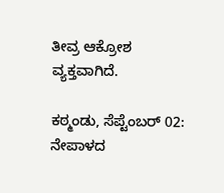ತೀವ್ರ ಆಕ್ರೋಶ ವ್ಯಕ್ತವಾಗಿದೆ.

ಕಠ್ಮಂಡು, ಸೆಪ್ಟೆಂಬರ್ 02: ನೇಪಾಳದ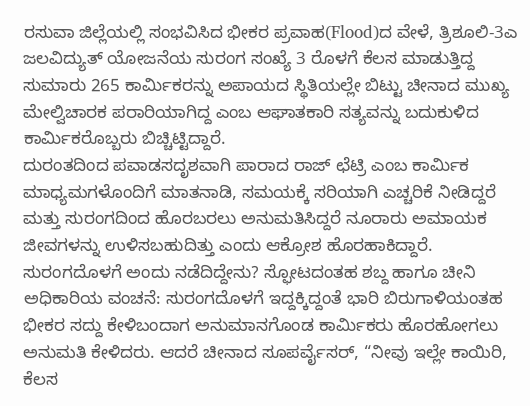ರಸುವಾ ಜಿಲ್ಲೆಯಲ್ಲಿ ಸಂಭವಿಸಿದ ಭೀಕರ ಪ್ರವಾಹ(Flood)ದ ವೇಳೆ, ತ್ರಿಶೂಲಿ-3ಎ ಜಲವಿದ್ಯುತ್ ಯೋಜನೆಯ ಸುರಂಗ ಸಂಖ್ಯೆ 3 ರೊಳಗೆ ಕೆಲಸ ಮಾಡುತ್ತಿದ್ದ ಸುಮಾರು 265 ಕಾರ್ಮಿಕರನ್ನು ಅಪಾಯದ ಸ್ಥಿತಿಯಲ್ಲೇ ಬಿಟ್ಟು ಚೀನಾದ ಮುಖ್ಯ ಮೇಲ್ವಿಚಾರಕ ಪರಾರಿಯಾಗಿದ್ದ ಎಂಬ ಆಘಾತಕಾರಿ ಸತ್ಯವನ್ನು ಬದುಕುಳಿದ ಕಾರ್ಮಿಕರೊಬ್ಬರು ಬಿಚ್ಚಿಟ್ಟಿದ್ದಾರೆ.
ದುರಂತದಿಂದ ಪವಾಡಸದೃಶವಾಗಿ ಪಾರಾದ ರಾಜ್ ಛೆಟ್ರಿ ಎಂಬ ಕಾರ್ಮಿಕ ಮಾಧ್ಯಮಗಳೊಂದಿಗೆ ಮಾತನಾಡಿ, ಸಮಯಕ್ಕೆ ಸರಿಯಾಗಿ ಎಚ್ಚರಿಕೆ ನೀಡಿದ್ದರೆ ಮತ್ತು ಸುರಂಗದಿಂದ ಹೊರಬರಲು ಅನುಮತಿಸಿದ್ದರೆ ನೂರಾರು ಅಮಾಯಕ ಜೀವಗಳನ್ನು ಉಳಿಸಬಹುದಿತ್ತು ಎಂದು ಆಕ್ರೋಶ ಹೊರಹಾಕಿದ್ದಾರೆ.
ಸುರಂಗದೊಳಗೆ ಅಂದು ನಡೆದಿದ್ದೇನು? ಸ್ಫೋಟದಂತಹ ಶಬ್ದ ಹಾಗೂ ಚೀನಿ ಅಧಿಕಾರಿಯ ವಂಚನೆ: ಸುರಂಗದೊಳಗೆ ಇದ್ದಕ್ಕಿದ್ದಂತೆ ಭಾರಿ ಬಿರುಗಾಳಿಯಂತಹ ಭೀಕರ ಸದ್ದು ಕೇಳಿಬಂದಾಗ ಅನುಮಾನಗೊಂಡ ಕಾರ್ಮಿಕರು ಹೊರಹೋಗಲು ಅನುಮತಿ ಕೇಳಿದರು. ಆದರೆ ಚೀನಾದ ಸೂಪರ್ವೈಸರ್, “ನೀವು ಇಲ್ಲೇ ಕಾಯಿರಿ, ಕೆಲಸ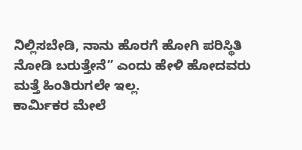ನಿಲ್ಲಿಸಬೇಡಿ, ನಾನು ಹೊರಗೆ ಹೋಗಿ ಪರಿಸ್ಥಿತಿ ನೋಡಿ ಬರುತ್ತೇನೆ” ಎಂದು ಹೇಳಿ ಹೋದವರು ಮತ್ತೆ ಹಿಂತಿರುಗಲೇ ಇಲ್ಲ.
ಕಾರ್ಮಿಕರ ಮೇಲೆ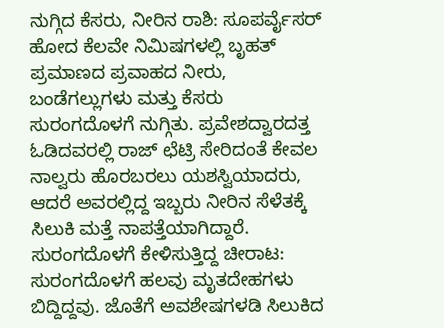ನುಗ್ಗಿದ ಕೆಸರು, ನೀರಿನ ರಾಶಿ: ಸೂಪರ್ವೈಸರ್ ಹೋದ ಕೆಲವೇ ನಿಮಿಷಗಳಲ್ಲಿ ಬೃಹತ್ ಪ್ರಮಾಣದ ಪ್ರವಾಹದ ನೀರು, ಬಂಡೆಗಲ್ಲುಗಳು ಮತ್ತು ಕೆಸರು ಸುರಂಗದೊಳಗೆ ನುಗ್ಗಿತು. ಪ್ರವೇಶದ್ವಾರದತ್ತ ಓಡಿದವರಲ್ಲಿ ರಾಜ್ ಛೆಟ್ರಿ ಸೇರಿದಂತೆ ಕೇವಲ ನಾಲ್ವರು ಹೊರಬರಲು ಯಶಸ್ವಿಯಾದರು, ಆದರೆ ಅವರಲ್ಲಿದ್ದ ಇಬ್ಬರು ನೀರಿನ ಸೆಳೆತಕ್ಕೆ ಸಿಲುಕಿ ಮತ್ತೆ ನಾಪತ್ತೆಯಾಗಿದ್ದಾರೆ.
ಸುರಂಗದೊಳಗೆ ಕೇಳಿಸುತ್ತಿದ್ದ ಚೀರಾಟ: ಸುರಂಗದೊಳಗೆ ಹಲವು ಮೃತದೇಹಗಳು ಬಿದ್ದಿದ್ದವು. ಜೊತೆಗೆ ಅವಶೇಷಗಳಡಿ ಸಿಲುಕಿದ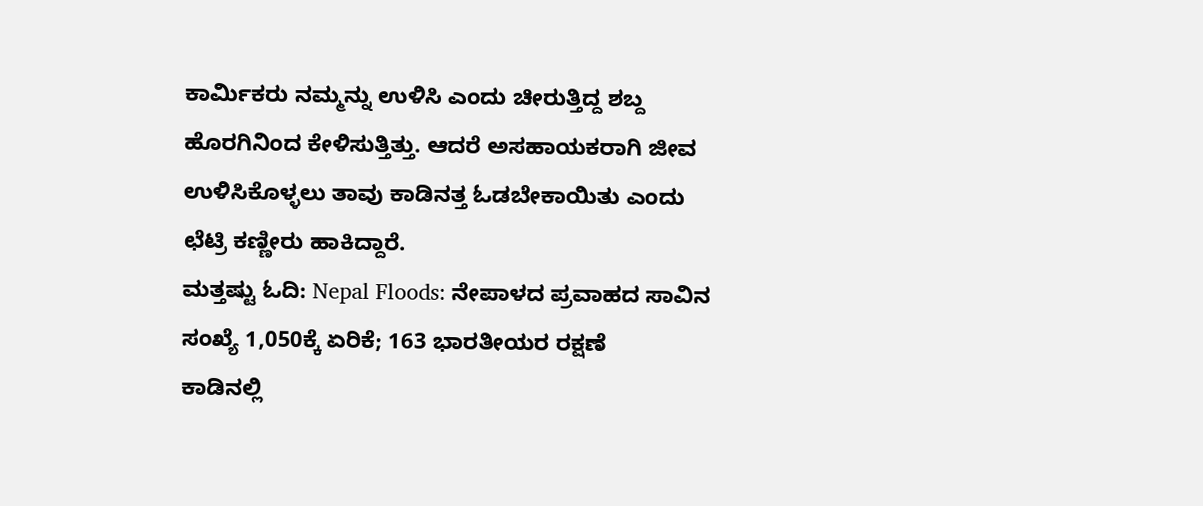ಕಾರ್ಮಿಕರು ನಮ್ಮನ್ನು ಉಳಿಸಿ ಎಂದು ಚೀರುತ್ತಿದ್ದ ಶಬ್ದ ಹೊರಗಿನಿಂದ ಕೇಳಿಸುತ್ತಿತ್ತು. ಆದರೆ ಅಸಹಾಯಕರಾಗಿ ಜೀವ ಉಳಿಸಿಕೊಳ್ಳಲು ತಾವು ಕಾಡಿನತ್ತ ಓಡಬೇಕಾಯಿತು ಎಂದು ಛೆಟ್ರಿ ಕಣ್ಣೀರು ಹಾಕಿದ್ದಾರೆ.
ಮತ್ತಷ್ಟು ಓದಿ: Nepal Floods: ನೇಪಾಳದ ಪ್ರವಾಹದ ಸಾವಿನ ಸಂಖ್ಯೆ 1,050ಕ್ಕೆ ಏರಿಕೆ; 163 ಭಾರತೀಯರ ರಕ್ಷಣೆ
ಕಾಡಿನಲ್ಲಿ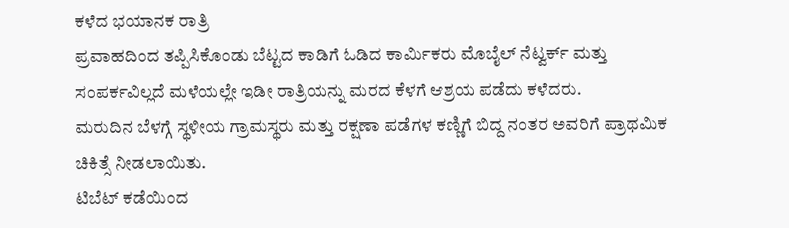ಕಳೆದ ಭಯಾನಕ ರಾತ್ರಿ
ಪ್ರವಾಹದಿಂದ ತಪ್ಪಿಸಿಕೊಂಡು ಬೆಟ್ಟದ ಕಾಡಿಗೆ ಓಡಿದ ಕಾರ್ಮಿಕರು ಮೊಬೈಲ್ ನೆಟ್ವರ್ಕ್ ಮತ್ತು ಸಂಪರ್ಕವಿಲ್ಲದೆ ಮಳೆಯಲ್ಲೇ ಇಡೀ ರಾತ್ರಿಯನ್ನು ಮರದ ಕೆಳಗೆ ಆಶ್ರಯ ಪಡೆದು ಕಳೆದರು.
ಮರುದಿನ ಬೆಳಗ್ಗೆ ಸ್ಥಳೀಯ ಗ್ರಾಮಸ್ಥರು ಮತ್ತು ರಕ್ಷಣಾ ಪಡೆಗಳ ಕಣ್ಣಿಗೆ ಬಿದ್ದ ನಂತರ ಅವರಿಗೆ ಪ್ರಾಥಮಿಕ ಚಿಕಿತ್ಸೆ ನೀಡಲಾಯಿತು.
ಟಿಬೆಟ್ ಕಡೆಯಿಂದ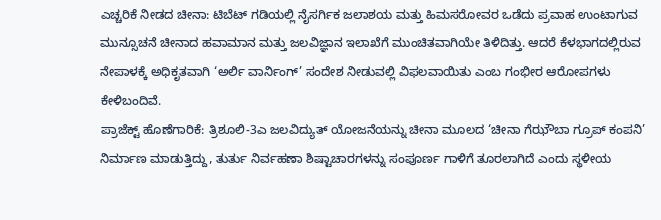ಎಚ್ಚರಿಕೆ ನೀಡದ ಚೀನಾ: ಟಿಬೆಟ್ ಗಡಿಯಲ್ಲಿ ನೈಸರ್ಗಿಕ ಜಲಾಶಯ ಮತ್ತು ಹಿಮಸರೋವರ ಒಡೆದು ಪ್ರವಾಹ ಉಂಟಾಗುವ ಮುನ್ಸೂಚನೆ ಚೀನಾದ ಹವಾಮಾನ ಮತ್ತು ಜಲವಿಜ್ಞಾನ ಇಲಾಖೆಗೆ ಮುಂಚಿತವಾಗಿಯೇ ತಿಳಿದಿತ್ತು. ಆದರೆ ಕೆಳಭಾಗದಲ್ಲಿರುವ ನೇಪಾಳಕ್ಕೆ ಅಧಿಕೃತವಾಗಿ ‘ಅರ್ಲಿ ವಾರ್ನಿಂಗ್’ ಸಂದೇಶ ನೀಡುವಲ್ಲಿ ವಿಫಲವಾಯಿತು ಎಂಬ ಗಂಭೀರ ಆರೋಪಗಳು ಕೇಳಿಬಂದಿವೆ.
ಪ್ರಾಜೆಕ್ಟ್ ಹೊಣೆಗಾರಿಕೆ: ತ್ರಿಶೂಲಿ-3ಎ ಜಲವಿದ್ಯುತ್ ಯೋಜನೆಯನ್ನು ಚೀನಾ ಮೂಲದ ‘ಚೀನಾ ಗೆಝೌಬಾ ಗ್ರೂಪ್ ಕಂಪನಿ’ ನಿರ್ಮಾಣ ಮಾಡುತ್ತಿದ್ದು, ತುರ್ತು ನಿರ್ವಹಣಾ ಶಿಷ್ಟಾಚಾರಗಳನ್ನು ಸಂಪೂರ್ಣ ಗಾಳಿಗೆ ತೂರಲಾಗಿದೆ ಎಂದು ಸ್ಥಳೀಯ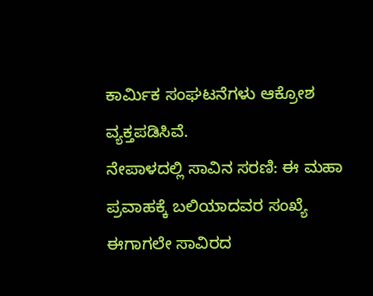ಕಾರ್ಮಿಕ ಸಂಘಟನೆಗಳು ಆಕ್ರೋಶ ವ್ಯಕ್ತಪಡಿಸಿವೆ.
ನೇಪಾಳದಲ್ಲಿ ಸಾವಿನ ಸರಣಿ: ಈ ಮಹಾ ಪ್ರವಾಹಕ್ಕೆ ಬಲಿಯಾದವರ ಸಂಖ್ಯೆ ಈಗಾಗಲೇ ಸಾವಿರದ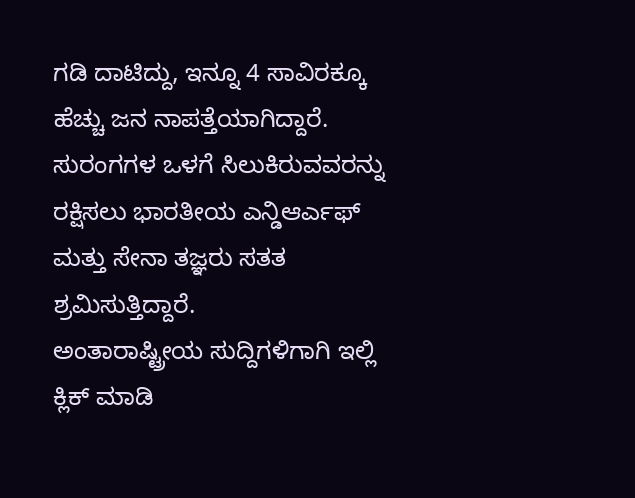ಗಡಿ ದಾಟಿದ್ದು, ಇನ್ನೂ 4 ಸಾವಿರಕ್ಕೂ ಹೆಚ್ಚು ಜನ ನಾಪತ್ತೆಯಾಗಿದ್ದಾರೆ. ಸುರಂಗಗಳ ಒಳಗೆ ಸಿಲುಕಿರುವವರನ್ನು ರಕ್ಷಿಸಲು ಭಾರತೀಯ ಎನ್ಡಿಆರ್ಎಫ್ ಮತ್ತು ಸೇನಾ ತಜ್ಞರು ಸತತ ಶ್ರಮಿಸುತ್ತಿದ್ದಾರೆ.
ಅಂತಾರಾಷ್ಟ್ರೀಯ ಸುದ್ದಿಗಳಿಗಾಗಿ ಇಲ್ಲಿ ಕ್ಲಿಕ್ ಮಾಡಿ